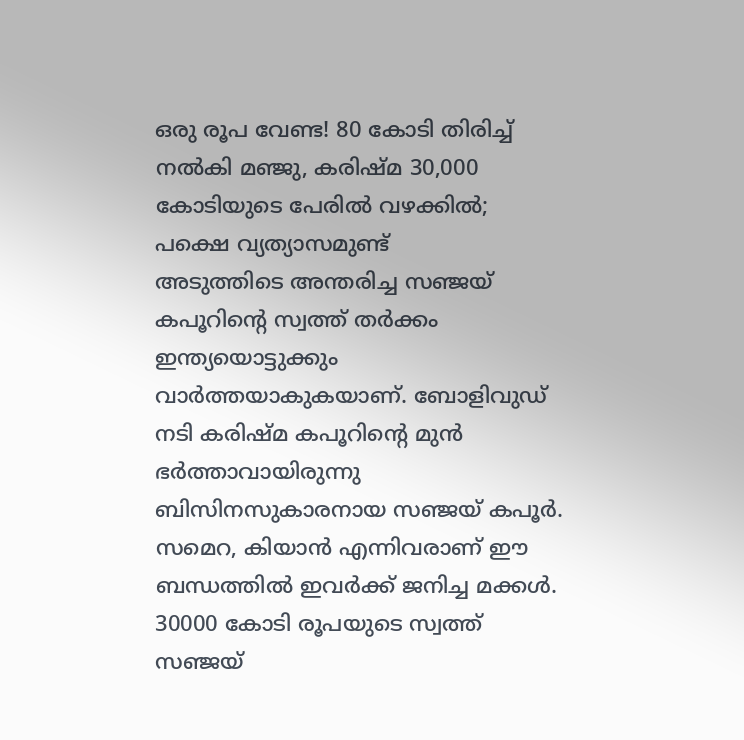ഒരു രൂപ വേണ്ട! 80 കോടി തിരിച്ച് നൽകി മഞ്ജു, കരിഷ്മ 30,000 കോടിയുടെ പേരിൽ വഴക്കിൽ; പക്ഷെ വ്യത്യാസമുണ്ട്
അടുത്തിടെ അന്തരിച്ച സഞ്ജയ് കപൂറിന്റെ സ്വത്ത് തർക്കം ഇന്ത്യയൊട്ടുക്കും വാർത്തയാകുകയാണ്. ബോളിവുഡ് നടി കരിഷ്മ കപൂറിന്റെ മുൻ ഭർത്താവായിരുന്നു ബിസിനസുകാരനായ സഞ്ജയ് കപൂർ. സമെറ, കിയാൻ എന്നിവരാണ് ഈ ബന്ധത്തിൽ ഇവർക്ക് ജനിച്ച മക്കൾ. 30000 കോടി രൂപയുടെ സ്വത്ത് സഞ്ജയ്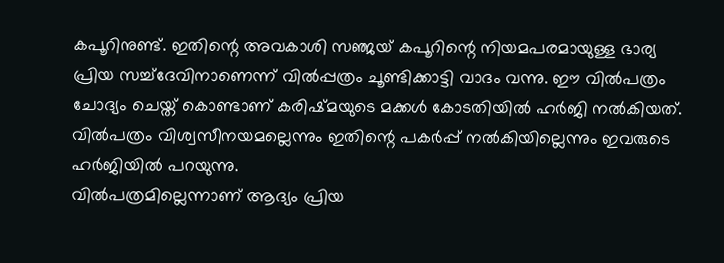കപൂറിനുണ്ട്. ഇതിന്റെ അവകാശി സഞ്ജയ് കപൂറിന്റെ നിയമപരമായുള്ള ഭാര്യ പ്രിയ സച്ച്ദേവിനാണെന്ന് വിൽപ്പത്രം ചൂണ്ടിക്കാട്ടി വാദം വന്നു. ഈ വിൽപത്രം ചോദ്യം ചെയ്ത് കൊണ്ടാണ് കരിഷ്മയുടെ മക്കൾ കോടതിയിൽ ഹർജി നൽകിയത്. വിൽപത്രം വിശ്വസീനയമല്ലെന്നും ഇതിന്റെ പകർപ്പ് നൽകിയില്ലെന്നും ഇവരുടെ ഹർജിയിൽ പറയുന്നു.
വിൽപത്രമില്ലെന്നാണ് ആദ്യം പ്രിയ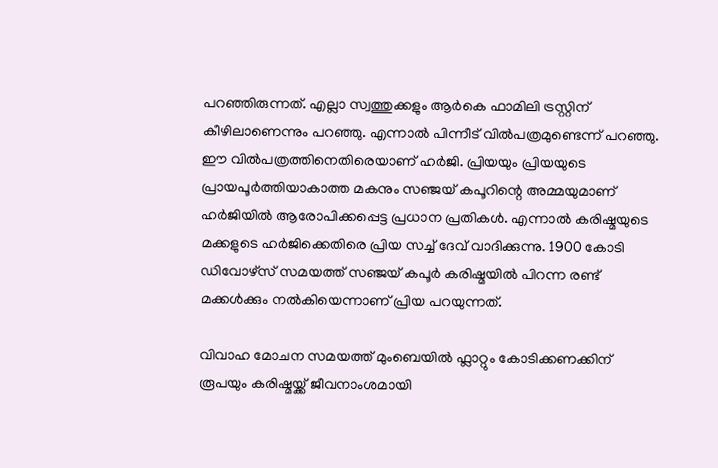പറഞ്ഞിരുന്നത്. എല്ലാ സ്വത്തുക്കളും ആർകെ ഫാമിലി ട്രസ്റ്റിന് കീഴിലാണെന്നും പറഞ്ഞു. എന്നാൽ പിന്നീട് വിൽപത്രമുണ്ടെന്ന് പറഞ്ഞു. ഈ വിൽപത്രത്തിനെതിരെയാണ് ഹർജി. പ്രിയയും പ്രിയയുടെ പ്രായപൂർത്തിയാകാത്ത മകനും സഞ്ജയ് കപൂറിന്റെ അമ്മയുമാണ് ഹർജിയിൽ ആരോപിക്കപ്പെട്ട പ്രധാന പ്രതികൾ. എന്നാൽ കരിഷ്മയുടെ മക്കളുടെ ഹർജിക്കെതിരെ പ്രിയ സച്ച് ദേവ് വാദിക്കുന്നു. 1900 കോടി ഡിവോഴ്സ് സമയത്ത് സഞ്ജയ് കപൂർ കരിഷ്മയിൽ പിറന്ന രണ്ട് മക്കൾക്കും നൽകിയെന്നാണ് പ്രിയ പറയുന്നത്.

വിവാഹ മോചന സമയത്ത് മുംബെയിൽ ഫ്ലാറ്റും കോടിക്കണക്കിന് രൂപയും കരിഷ്മയ്ക്ക് ജീവനാംശമായി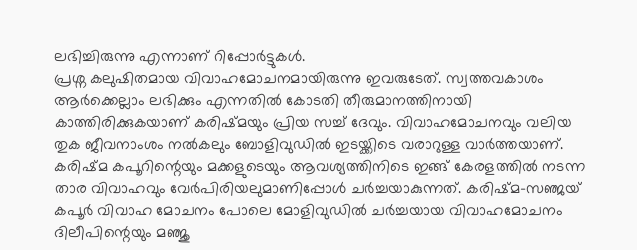ലഭിച്ചിരുന്നു എന്നാണ് റിപ്പോർട്ടുകൾ.
പ്രശ്ന കലുഷിതമായ വിവാഹമോചനമായിരുന്നു ഇവരുടേത്. സ്വത്തവകാശം ആർക്കെല്ലാം ലഭിക്കും എന്നതിൽ കോടതി തീരുമാനത്തിനായി കാത്തിരിക്കുകയാണ് കരിഷ്മയും പ്രിയ സച്ച് ദേവും. വിവാഹമോചനവും വലിയ തുക ജീവനാംശം നൽകലും ബോളിവുഡിൽ ഇടയ്ക്കിടെ വരാറുള്ള വാർത്തയാണ്.
കരിഷ്മ കപൂറിന്റെയും മക്കളുടെയും ആവശ്യത്തിനിടെ ഇങ്ങ് കേരളത്തിൽ നടന്ന താര വിവാഹവും വേർപിരിയലുമാണിപ്പോൾ ചർച്ചയാകുന്നത്. കരിഷ്മ-സഞ്ജയ് കപൂർ വിവാഹ മോചനം പോലെ മോളിവുഡിൽ ചർച്ചയായ വിവാഹമോചനം ദിലീപിന്റെയും മഞ്ജു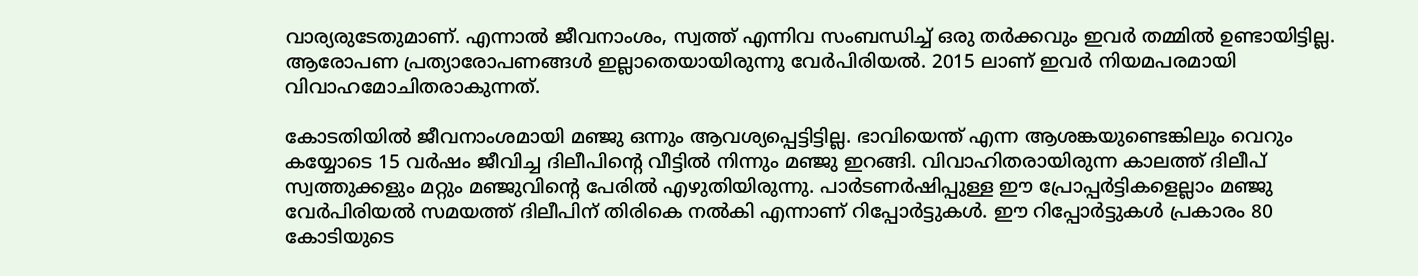വാര്യരുടേതുമാണ്. എന്നാൽ ജീവനാംശം, സ്വത്ത് എന്നിവ സംബന്ധിച്ച് ഒരു തർക്കവും ഇവർ തമ്മിൽ ഉണ്ടായിട്ടില്ല. ആരോപണ പ്രത്യാരോപണങ്ങൾ ഇല്ലാതെയായിരുന്നു വേർപിരിയൽ. 2015 ലാണ് ഇവർ നിയമപരമായി വിവാഹമോചിതരാകുന്നത്.

കോടതിയിൽ ജീവനാംശമായി മഞ്ജു ഒന്നും ആവശ്യപ്പെട്ടിട്ടില്ല. ഭാവിയെന്ത് എന്ന ആശങ്കയുണ്ടെങ്കിലും വെറും കയ്യോടെ 15 വർഷം ജീവിച്ച ദിലീപിന്റെ വീട്ടിൽ നിന്നും മഞ്ജു ഇറങ്ങി. വിവാഹിതരായിരുന്ന കാലത്ത് ദിലീപ് സ്വത്തുക്കളും മറ്റും മഞ്ജുവിന്റെ പേരിൽ എഴുതിയിരുന്നു. പാർടണർഷിപ്പുള്ള ഈ പ്രോപ്പർട്ടികളെല്ലാം മഞ്ജു വേർപിരിയൽ സമയത്ത് ദിലീപിന് തിരികെ നൽകി എന്നാണ് റിപ്പോർട്ടുകൾ. ഈ റിപ്പോർട്ടുകൾ പ്രകാരം 80 കോടിയുടെ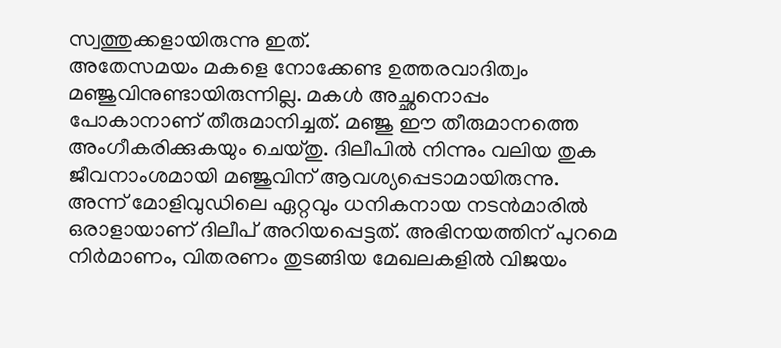സ്വത്തുക്കളായിരുന്നു ഇത്.
അതേസമയം മകളെ നോക്കേണ്ട ഉത്തരവാദിത്വം മഞ്ജുവിനുണ്ടായിരുന്നില്ല. മകൾ അച്ഛനൊപ്പം പോകാനാണ് തീരുമാനിച്ചത്. മഞ്ജു ഈ തീരുമാനത്തെ അംഗീകരിക്കുകയും ചെയ്തു. ദിലീപിൽ നിന്നും വലിയ തുക ജീവനാംശമായി മഞ്ജുവിന് ആവശ്യപ്പെടാമായിരുന്നു. അന്ന് മോളിവുഡിലെ ഏറ്റവും ധനികനായ നടൻമാരിൽ ഒരാളായാണ് ദിലീപ് അറിയപ്പെട്ടത്. അഭിനയത്തിന് പുറമെ നിർമാണം, വിതരണം തുടങ്ങിയ മേഖലകളിൽ വിജയം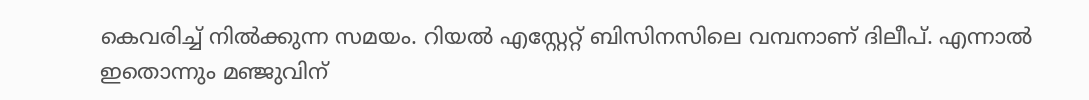കെവരിച്ച് നിൽക്കുന്ന സമയം. റിയൽ എസ്റ്റേറ്റ് ബിസിനസിലെ വമ്പനാണ് ദിലീപ്. എന്നാൽ ഇതൊന്നും മഞ്ജുവിന്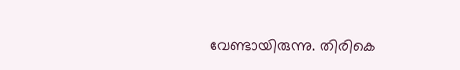വേണ്ടായിരുന്നു. തിരികെ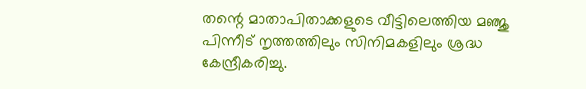തന്റെ മാതാപിതാക്കളുടെ വീട്ടിലെത്തിയ മഞ്ജു പിന്നീട് നൃത്തത്തിലും സിനിമകളിലും ശ്രദ്ധ കേന്ദ്രീകരിച്ചു.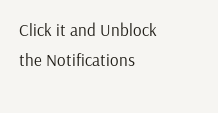Click it and Unblock the Notifications